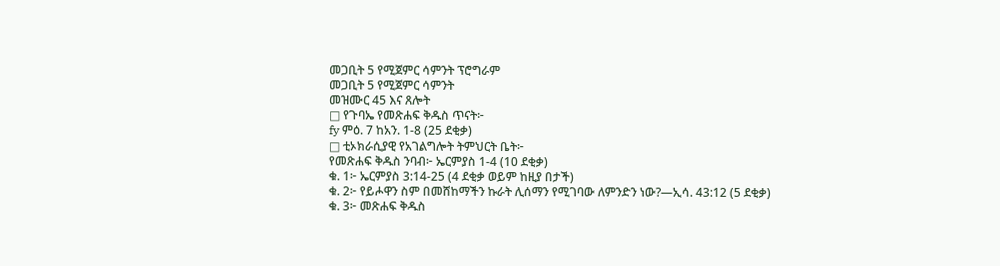መጋቢት 5 የሚጀምር ሳምንት ፕሮግራም
መጋቢት 5 የሚጀምር ሳምንት
መዝሙር 45 እና ጸሎት
□ የጉባኤ የመጽሐፍ ቅዱስ ጥናት፦
fy ምዕ. 7 ከአን. 1-8 (25 ደቂቃ)
□ ቲኦክራሲያዊ የአገልግሎት ትምህርት ቤት፦
የመጽሐፍ ቅዱስ ንባብ፦ ኤርምያስ 1-4 (10 ደቂቃ)
ቁ. 1፦ ኤርምያስ 3:14-25 (4 ደቂቃ ወይም ከዚያ በታች)
ቁ. 2፦ የይሖዋን ስም በመሸከማችን ኩራት ሊሰማን የሚገባው ለምንድን ነው?—ኢሳ. 43:12 (5 ደቂቃ)
ቁ. 3፦ መጽሐፍ ቅዱስ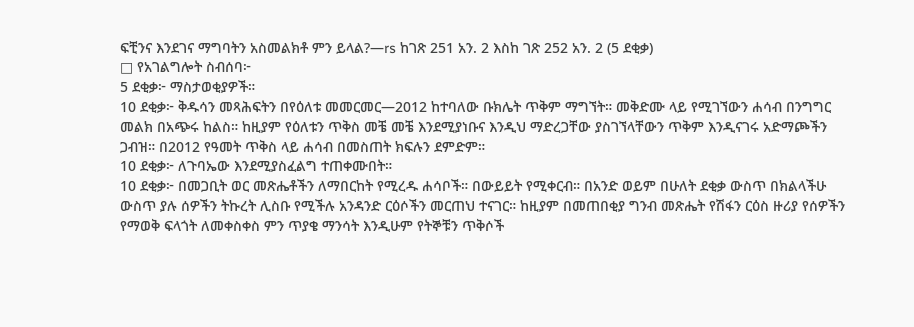ፍቺንና እንደገና ማግባትን አስመልክቶ ምን ይላል?—rs ከገጽ 251 አን. 2 እስከ ገጽ 252 አን. 2 (5 ደቂቃ)
□ የአገልግሎት ስብሰባ፦
5 ደቂቃ፦ ማስታወቂያዎች።
10 ደቂቃ፦ ቅዱሳን መጻሕፍትን በየዕለቱ መመርመር—2012 ከተባለው ቡክሌት ጥቅም ማግኘት። መቅድሙ ላይ የሚገኘውን ሐሳብ በንግግር መልክ በአጭሩ ከልስ። ከዚያም የዕለቱን ጥቅስ መቼ መቼ እንደሚያነቡና እንዲህ ማድረጋቸው ያስገኘላቸውን ጥቅም እንዲናገሩ አድማጮችን ጋብዝ። በ2012 የዓመት ጥቅስ ላይ ሐሳብ በመስጠት ክፍሉን ደምድም።
10 ደቂቃ፦ ለጉባኤው እንደሚያስፈልግ ተጠቀሙበት።
10 ደቂቃ፦ በመጋቢት ወር መጽሔቶችን ለማበርከት የሚረዱ ሐሳቦች። በውይይት የሚቀርብ። በአንድ ወይም በሁለት ደቂቃ ውስጥ በክልላችሁ ውስጥ ያሉ ሰዎችን ትኩረት ሊስቡ የሚችሉ አንዳንድ ርዕሶችን መርጠህ ተናገር። ከዚያም በመጠበቂያ ግንብ መጽሔት የሽፋን ርዕስ ዙሪያ የሰዎችን የማወቅ ፍላጎት ለመቀስቀስ ምን ጥያቄ ማንሳት እንዲሁም የትኞቹን ጥቅሶች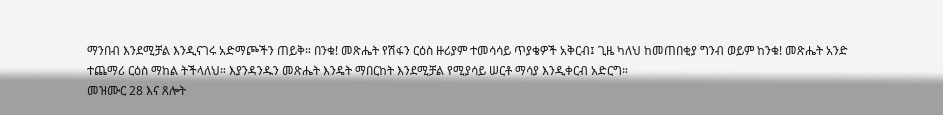ማንበብ እንደሚቻል እንዲናገሩ አድማጮችን ጠይቅ። በንቁ! መጽሔት የሽፋን ርዕስ ዙሪያም ተመሳሳይ ጥያቄዎች አቅርብ፤ ጊዜ ካለህ ከመጠበቂያ ግንብ ወይም ከንቁ! መጽሔት አንድ ተጨማሪ ርዕስ ማከል ትችላለህ። እያንዳንዱን መጽሔት እንዴት ማበርከት እንደሚቻል የሚያሳይ ሠርቶ ማሳያ እንዲቀርብ አድርግ።
መዝሙር 28 እና ጸሎት